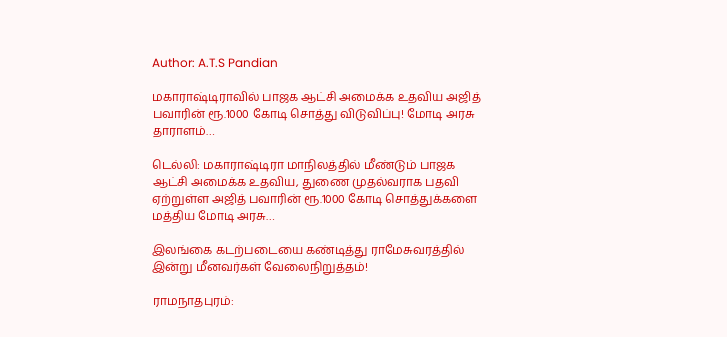Author: A.T.S Pandian

மகாராஷ்டிராவில் பாஜக ஆட்சி அமைக்க உதவிய அஜித் பவாரின் ரூ.1000 கோடி சொத்து விடுவிப்பு! மோடி அரசு தாராளம்…

டெல்லி: மகாராஷ்டிரா மாநிலத்தில் மீண்டும் பாஜக ஆட்சி அமைக்க உதவிய, துணை முதல்வராக பதவி ஏற்றுள்ள அஜித் பவாரின் ரூ.1000 கோடி சொத்துக்களை மத்திய மோடி அரசு…

இலங்கை கடற்படையை கண்டித்து ராமேசுவரத்தில் இன்று மீனவர்கள் வேலைநிறுத்தம்!

ராமநாதபுரம்: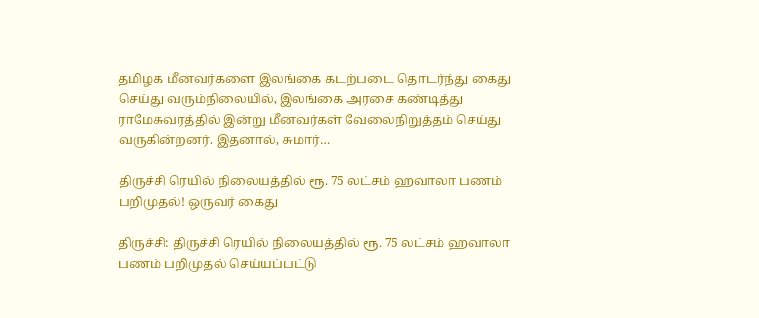தமிழக மீனவர்களை இலங்கை கடற்படை தொடர்ந்து கைது செய்து வரும்நிலையில், இலங்கை அரசை கண்டித்து ராமேசுவரத்தில் இன்று மீனவர்கள் வேலைநிறுத்தம் செய்து வருகின்றனர். இதனால், சுமார்…

திருச்சி ரெயில் நிலையத்தில் ரூ. 75 லட்சம் ஹவாலா பணம் பறிமுதல்! ஒருவர் கைது

திருச்சி: திருச்சி ரெயில் நிலையத்தில் ரூ. 75 லட்சம் ஹவாலா பணம் பறிமுதல் செய்யப்பட்டு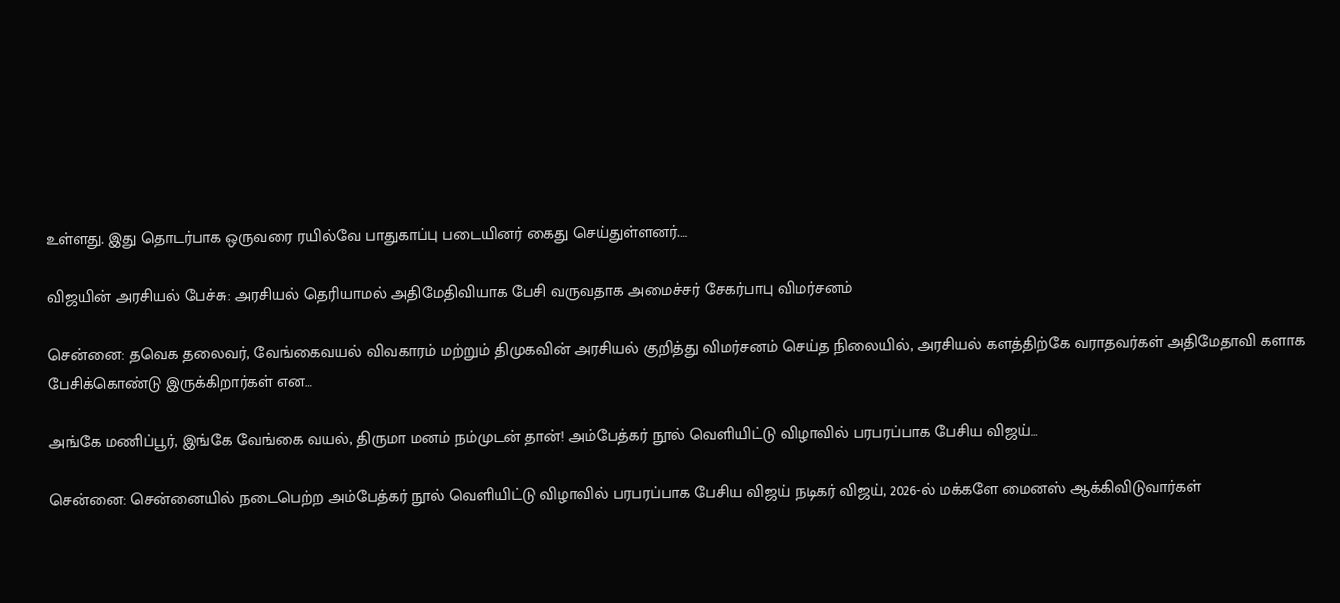உள்ளது. இது தொடர்பாக ஒருவரை ரயில்வே பாதுகாப்பு படையினர் கைது செய்துள்ளனர்.…

விஜயின் அரசியல் பேச்சு: அரசியல் தெரியாமல் அதிமேதிவியாக பேசி வருவதாக அமைச்சர் சேகர்பாபு விமர்சனம்

சென்னை: தவெக தலைவர், வேங்கைவயல் விவகாரம் மற்றும் திமுகவின் அரசியல் குறித்து விமர்சனம் செய்த நிலையில், அரசியல் களத்திற்கே வராதவர்கள் அதிமேதாவி களாக பேசிக்கொண்டு இருக்கிறார்கள் என…

அங்கே மணிப்பூர், இங்கே வேங்கை வயல், திருமா மனம் நம்முடன் தான்! அம்பேத்கர் நூல் வெளியிட்டு விழாவில் பரபரப்பாக பேசிய விஜய்…

சென்னை: சென்னையில் நடைபெற்ற அம்பேத்கர் நூல் வெளியிட்டு விழாவில் பரபரப்பாக பேசிய விஜய் நடிகர் விஜய், 2026-ல் மக்களே மைனஸ் ஆக்கிவிடுவார்கள்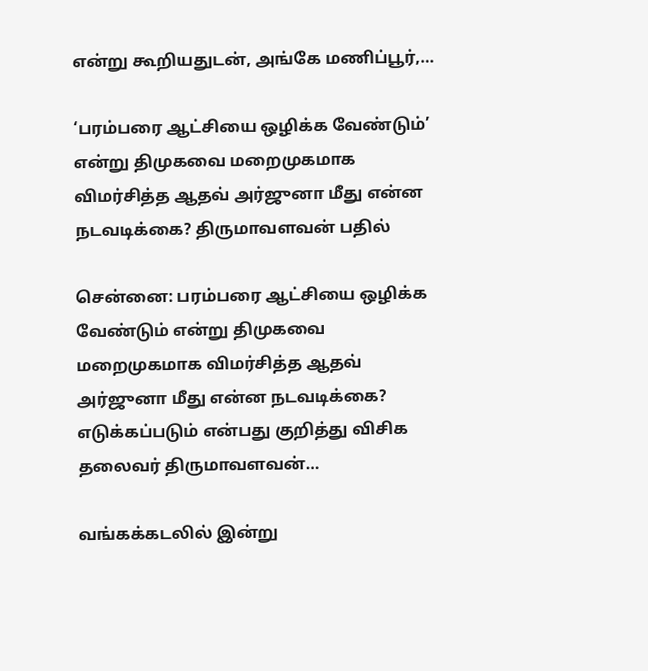என்று கூறியதுடன், அங்கே மணிப்பூர்,…

‘பரம்பரை ஆட்சியை ஒழிக்க வேண்டும்’ என்று திமுகவை மறைமுகமாக விமர்சித்த ஆதவ் அர்ஜுனா மீது என்ன நடவடிக்கை? திருமாவளவன் பதில்

சென்னை: பரம்பரை ஆட்சியை ஒழிக்க வேண்டும் என்று திமுகவை மறைமுகமாக விமர்சித்த ஆதவ் அர்ஜுனா மீது என்ன நடவடிக்கை? எடுக்கப்படும் என்பது குறித்து விசிக தலைவர் திருமாவளவன்…

வங்கக்கடலில் இன்று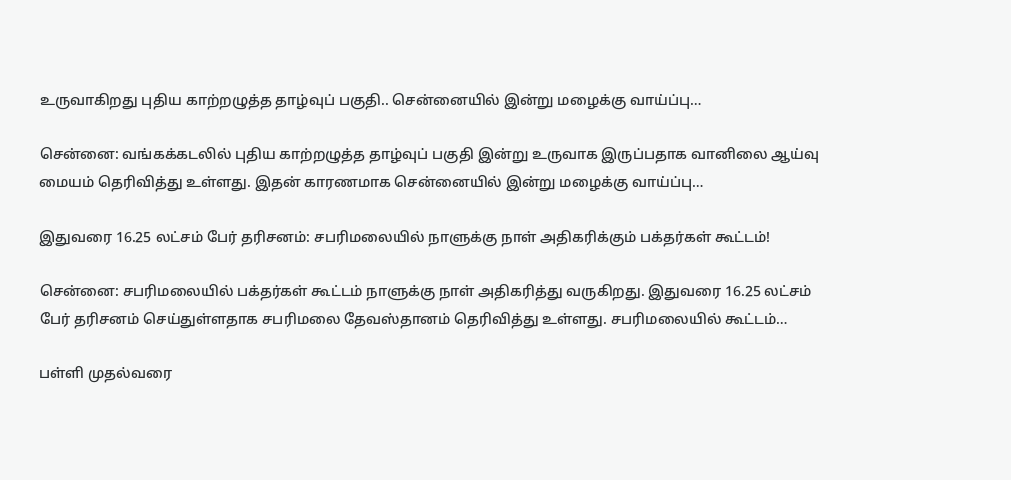உருவாகிறது புதிய காற்றழுத்த தாழ்வுப் பகுதி.. சென்னையில் இன்று மழைக்கு வாய்ப்பு…

சென்னை: வங்கக்கடலில் புதிய காற்றழுத்த தாழ்வுப் பகுதி இன்று உருவாக இருப்பதாக வானிலை ஆய்வு மையம் தெரிவித்து உள்ளது. இதன் காரணமாக சென்னையில் இன்று மழைக்கு வாய்ப்பு…

இதுவரை 16.25 லட்சம் பேர் தரிசனம்: சபரிமலையில் நாளுக்கு நாள் அதிகரிக்கும் பக்தர்கள் கூட்டம்!

சென்னை: சபரிமலையில் பக்தர்கள் கூட்டம் நாளுக்கு நாள் அதிகரித்து வருகிறது. இதுவரை 16.25 லட்சம் பேர் தரிசனம் செய்துள்ளதாக சபரிமலை தேவஸ்தானம் தெரிவித்து உள்ளது. சபரிமலையில் கூட்டம்…

பள்ளி முதல்வரை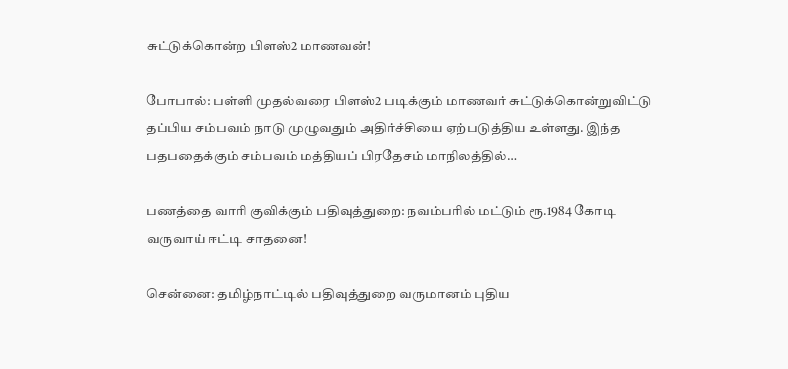சுட்டுக்கொன்ற பிளஸ்2 மாணவன்!

போபால்: பள்ளி முதல்வரை பிளஸ்2 படிக்கும் மாணவர் சுட்டுக்கொன்றுவிட்டு தப்பிய சம்பவம் நாடு முழுவதும் அதிர்ச்சியை ஏற்படுத்திய உள்ளது. இந்த பதபதைக்கும் சம்பவம் மத்தியப் பிரதேசம் மாநிலத்தில்…

பணத்தை வாரி குவிக்கும் பதிவுத்துறை: நவம்பரில் மட்டும் ரூ.1984 கோடி வருவாய் ஈட்டி சாதனை!

சென்னை: தமிழ்நாட்டில் பதிவுத்துறை வருமானம் புதிய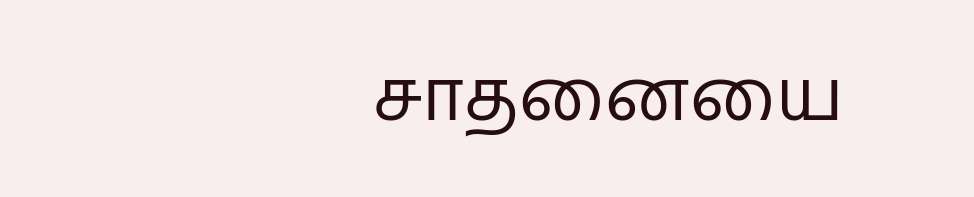சாதனையை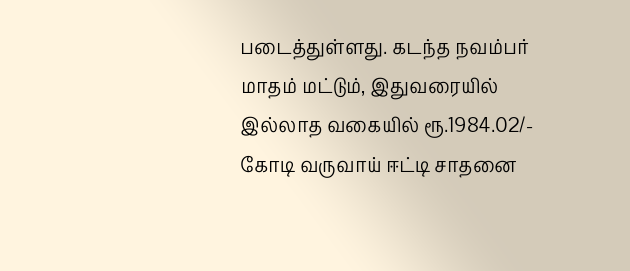படைத்துள்ளது. கடந்த நவம்பர் மாதம் மட்டும், இதுவரையில் இல்லாத வகையில் ரூ.1984.02/- கோடி வருவாய் ஈட்டி சாதனை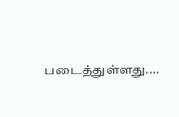படைத்துள்ளது.…